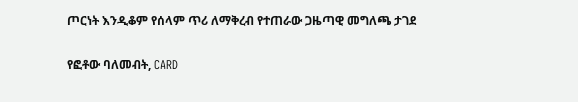ጦርነት እንዲቆም የሰላም ጥሪ ለማቅረብ የተጠራው ጋዜጣዊ መግለጫ ታገደ

የፎቶው ባለመብት, CARD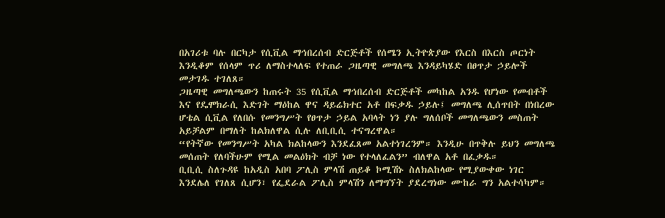በአገሪቱ ባሉ በርካታ የሲቪል ማኅበረሰብ ድርጅቶች የሰሜን ኢትዮጵያው የእርስ በእርስ ጦርነት እንዲቆም የሰላም ጥሪ ለማስተላለፍ የተጠራ ጋዜጣዊ መግለጫ እንዳይካሄድ በፀጥታ ኃይሎች መታገዱ ተገለጸ።
ጋዜጣዊ መግለጫውን ከጠሩት 35 የሲቪል ማኅበረሰብ ድርጅቶች መካከል አንዱ የሆነው የመብቶች እና የዴሞክራሲ እድገት ማዕከል ዋና ዳይሬክተር አቶ በፍቃዱ ኃይሉ፤ መግለጫ ሊሰጥበት በነበረው ሆቴል ሲቪል የለበሱ የመንግሥት የፀጥታ ኃይል አባላት ነን ያሉ ግለሰቦች መግለጫውን መስጠት አይቻልም በማለት ከልክለዋል ሲሉ ለቢቢሲ ተናግረዋል።
“የትኛው የመንግሥት አካል ክልከላውን እንደፈጸመ አልተነገረንም። እንዲሁ በጥቅሉ ይህን መግለጫ መሰጠት የለባችሁም የሚል መልዕክት ብቻ ነው የተላለፈልን” ብለዋል አቶ በፈቃዱ።
ቢቢሲ ስለጉዳዩ ከአዲስ አበባ ፖሊስ ምላሽ ጠይቆ ኮሚሽኑ ስለክልከላው የሚያውቀው ነገር እንደሌለ የገለጸ ሲሆን፣ የፌደራል ፖሊስ ምላሽን ለማግኘት ያደረግነው ሙከራ ግን አልተሳካም።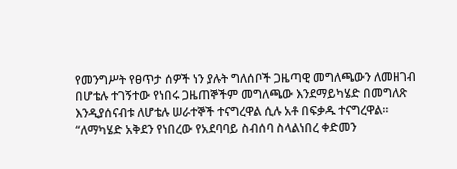የመንግሥት የፀጥታ ሰዎች ነን ያሉት ግለሰቦች ጋዜጣዊ መግለጫውን ለመዘገብ በሆቴሉ ተገኝተው የነበሩ ጋዜጠኞችም መግለጫው እንደማይካሄድ በመግለጽ እንዲያሰናብቱ ለሆቴሉ ሠራተኞች ተናግረዋል ሲሉ አቶ በፍቃዱ ተናግረዋል።
“ለማካሄድ አቅደን የነበረው የአደባባይ ስብሰባ ስላልነበረ ቀድመን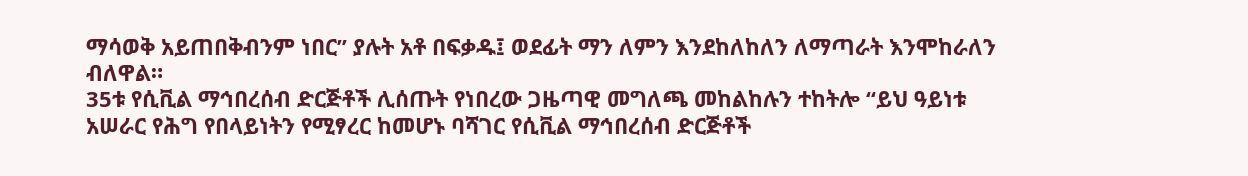ማሳወቅ አይጠበቅብንም ነበር” ያሉት አቶ በፍቃዱ፤ ወደፊት ማን ለምን እንደከለከለን ለማጣራት እንሞከራለን ብለዋል።
35ቱ የሲቪል ማኅበረሰብ ድርጅቶች ሊሰጡት የነበረው ጋዜጣዊ መግለጫ መከልከሉን ተከትሎ “ይህ ዓይነቱ አሠራር የሕግ የበላይነትን የሚፃረር ከመሆኑ ባሻገር የሲቪል ማኅበረሰብ ድርጅቶች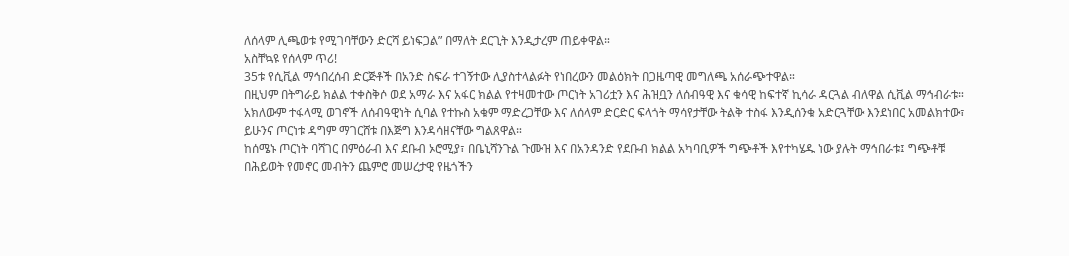ለሰላም ሊጫወቱ የሚገባቸውን ድርሻ ይነፍጋል” በማለት ደርጊት እንዲታረም ጠይቀዋል።
አስቸኳዩ የሰላም ጥሪ!
35ቱ የሲቪል ማኅበረሰብ ድርጅቶች በአንድ ስፍራ ተገኝተው ሊያስተላልፉት የነበረውን መልዕክት በጋዜጣዊ መግለጫ አሰራጭተዋል።
በዚህም በትግራይ ክልል ተቀስቅሶ ወደ አማራ እና አፋር ክልል የተዛመተው ጦርነት አገሪቷን እና ሕዝቧን ለሰብዓዊ እና ቁሳዊ ከፍተኛ ኪሳራ ዳርጓል ብለዋል ሲቪል ማኅብራቱ።
አክለውም ተፋላሚ ወገኖች ለሰብዓዊነት ሲባል የተኩስ አቁም ማድረጋቸው እና ለሰላም ድርድር ፍላጎት ማሳየታቸው ትልቅ ተስፋ እንዲሰንቁ አድርጓቸው እንደነበር አመልክተው፣ ይሁንና ጦርነቱ ዳግም ማገርሸቱ በእጅግ እንዳሳዘናቸው ግልጸዋል።
ከሰሜኑ ጦርነት ባሻገር በምዕራብ እና ደቡብ ኦሮሚያ፣ በቤኒሻንጉል ጉሙዝ እና በአንዳንድ የደቡብ ክልል አካባቢዎች ግጭቶች እየተካሄዱ ነው ያሉት ማኅበራቱ፤ ግጭቶቹ በሕይወት የመኖር መብትን ጨምሮ መሠረታዊ የዜጎችን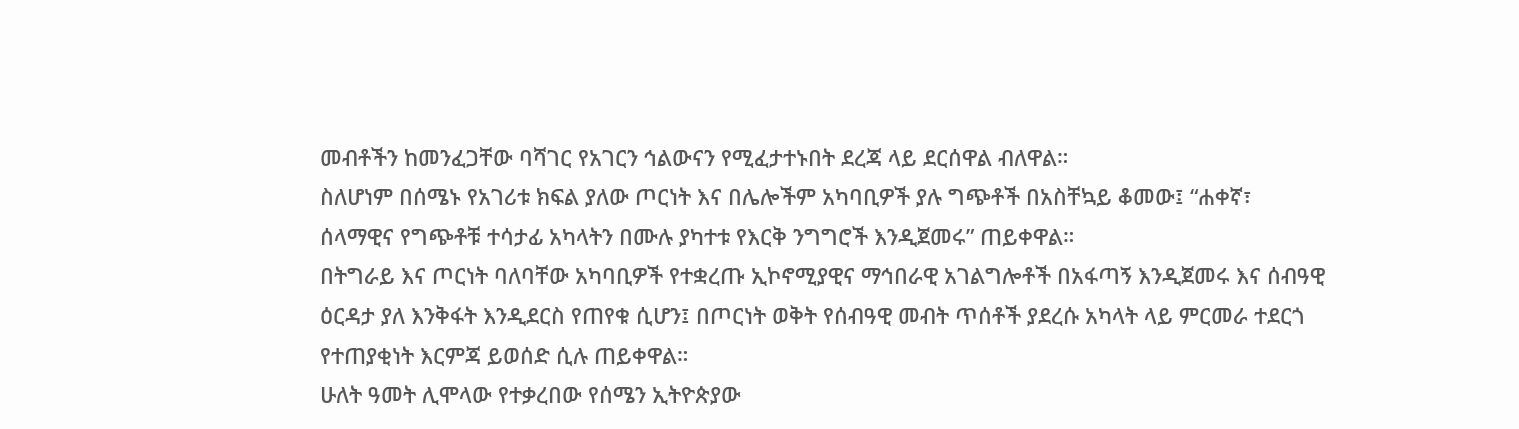መብቶችን ከመንፈጋቸው ባሻገር የአገርን ኅልውናን የሚፈታተኑበት ደረጃ ላይ ደርሰዋል ብለዋል።
ስለሆነም በሰሜኑ የአገሪቱ ክፍል ያለው ጦርነት እና በሌሎችም አካባቢዎች ያሉ ግጭቶች በአስቸኳይ ቆመው፤ “ሐቀኛ፣ ሰላማዊና የግጭቶቹ ተሳታፊ አካላትን በሙሉ ያካተቱ የእርቅ ንግግሮች እንዲጀመሩ” ጠይቀዋል።
በትግራይ እና ጦርነት ባለባቸው አካባቢዎች የተቋረጡ ኢኮኖሚያዊና ማኅበራዊ አገልግሎቶች በአፋጣኝ እንዲጀመሩ እና ሰብዓዊ ዕርዳታ ያለ እንቅፋት እንዲደርስ የጠየቁ ሲሆን፤ በጦርነት ወቅት የሰብዓዊ መብት ጥሰቶች ያደረሱ አካላት ላይ ምርመራ ተደርጎ የተጠያቂነት እርምጃ ይወሰድ ሲሉ ጠይቀዋል።
ሁለት ዓመት ሊሞላው የተቃረበው የሰሜን ኢትዮጵያው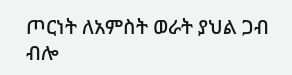ጦርነት ለአምስት ወራት ያህል ጋብ ብሎ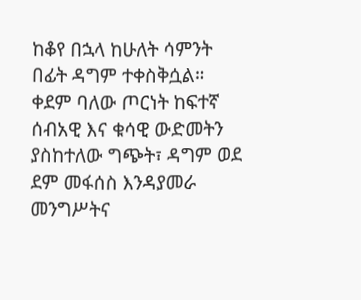ከቆየ በኋላ ከሁለት ሳምንት በፊት ዳግም ተቀስቅሷል።
ቀደም ባለው ጦርነት ከፍተኛ ሰብአዊ እና ቁሳዊ ውድመትን ያስከተለው ግጭት፣ ዳግም ወደ ደም መፋሰስ እንዳያመራ መንግሥትና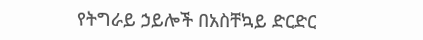የትግራይ ኃይሎች በአስቸኳይ ድርድር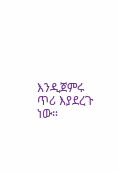እንዲጀምሩ ጥሪ እያደረጉ ነው።